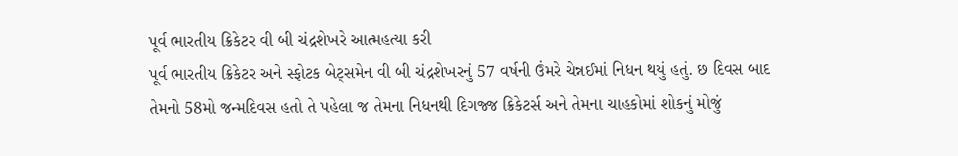પૂર્વ ભારતીય ક્રિકેટર વી બી ચંદ્રશેખરે આત્મહત્યા કરી
પૂર્વ ભારતીય ક્રિકેટર અને સ્ફોટક બેટ્સમેન વી બી ચંદ્રશેખરનું 57 વર્ષની ઉંમરે ચેન્નઈમાં નિધન થયું હતું. છ દિવસ બાદ તેમનો 58મો જન્મદિવસ હતો તે પહેલા જ તેમના નિધનથી દિગજ્જ ક્રિકેટર્સ અને તેમના ચાહકોમાં શોકનું મોજું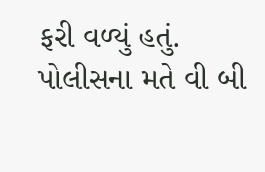ફરી વળ્યું હતું. પોલીસના મતે વી બી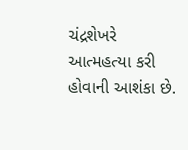ચંદ્રશેખરે આત્મહત્યા કરી હોવાની આશંકા છે.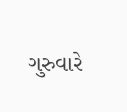ગુરુવારે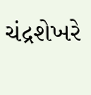ચંદ્રશેખરે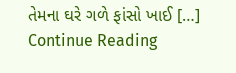તેમના ઘરે ગળે ફાંસો ખાઈ […]
Continue Reading